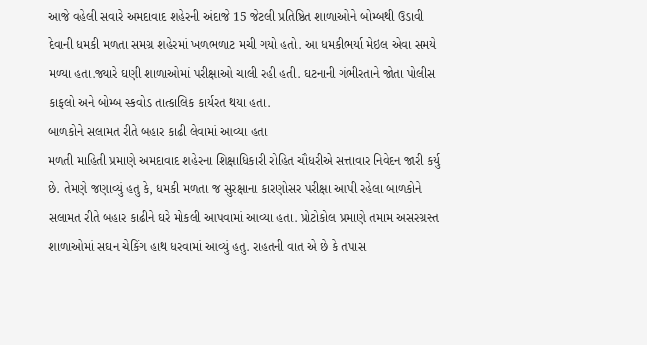આજે વહેલી સવારે અમદાવાદ શહેરની અંદાજે 15 જેટલી પ્રતિષ્ઠિત શાળાઓને બોમ્બથી ઉડાવી દેવાની ધમકી મળતા સમગ્ર શહેરમાં ખળભળાટ મચી ગયો હતો. આ ધમકીભર્યા મેઇલ એવા સમયે મળ્યા હતા.જ્યારે ઘણી શાળાઓમાં પરીક્ષાઓ ચાલી રહી હતી. ઘટનાની ગંભીરતાને જોતા પોલીસ કાફલો અને બોમ્બ સ્કવોડ તાત્કાલિક કાર્યરત થયા હતા.
બાળકોને સલામત રીતે બહાર કાઢી લેવામાં આવ્યા હતા
મળતી માહિતી પ્રમાણે અમદાવાદ શહેરના શિક્ષાધિકારી રોહિત ચૌધરીએ સત્તાવાર નિવેદન જારી કર્યુ છે. તેમણે જણાવ્યું હતુ કે, ધમકી મળતા જ સુરક્ષાના કારણોસર પરીક્ષા આપી રહેલા બાળકોને સલામત રીતે બહાર કાઢીને ઘરે મોકલી આપવામાં આવ્યા હતા. પ્રોટોકોલ પ્રમાણે તમામ અસરગ્રસ્ત શાળાઓમાં સઘન ચેકિંગ હાથ ધરવામાં આવ્યું હતુ. રાહતની વાત એ છે કે તપાસ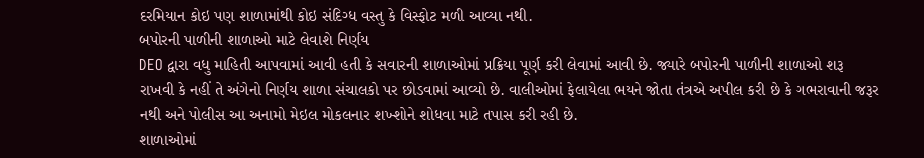દરમિયાન કોઇ પણ શાળામાંથી કોઇ સંદિગ્ધ વસ્તુ કે વિસ્ફોટ મળી આવ્યા નથી.
બપોરની પાળીની શાળાઓ માટે લેવાશે નિર્ણય
DEO દ્વારા વધુ માહિતી આપવામાં આવી હતી કે સવારની શાળાઓમાં પ્રક્રિયા પૂર્ણ કરી લેવામાં આવી છે. જ્યારે બપોરની પાળીની શાળાઓ શરૂ રાખવી કે નહીં તે અંગેનો નિર્ણય શાળા સંચાલકો પર છોડવામાં આવ્યો છે. વાલીઓમાં ફેલાયેલા ભયને જોતા તંત્રએ અપીલ કરી છે કે ગભરાવાની જરૂર નથી અને પોલીસ આ અનામો મેઇલ મોકલનાર શખ્શોને શોધવા માટે તપાસ કરી રહી છે.
શાળાઓમાં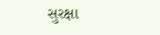સુરક્ષા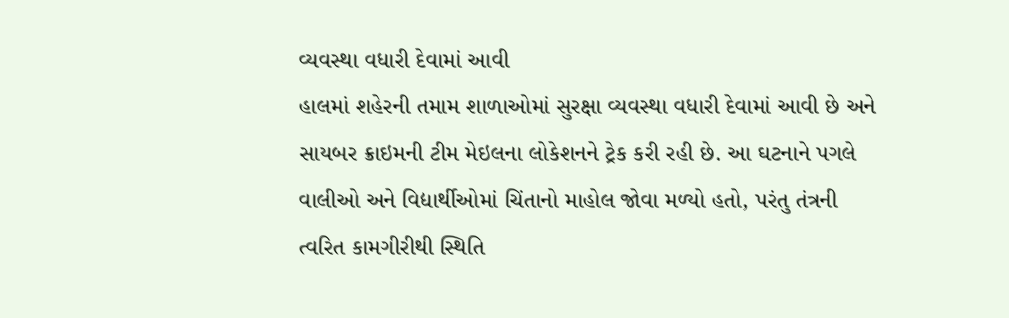વ્યવસ્થા વધારી દેવામાં આવી
હાલમાં શહેરની તમામ શાળાઓમાં સુરક્ષા વ્યવસ્થા વધારી દેવામાં આવી છે અને સાયબર ક્રાઇમની ટીમ મેઇલના લોકેશનને ટ્રેક કરી રહી છે. આ ઘટનાને પગલે વાલીઓ અને વિદ્યાર્થીઓમાં ચિંતાનો માહોલ જોવા મળ્યો હતો, પરંતુ તંત્રની ત્વરિત કામગીરીથી સ્થિતિ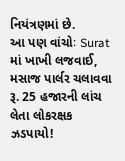નિયંત્રણમાં છે.
આ પણ વાંચોઃ Surat માં ખાખી લજવાઈ, મસાજ પાર્લર ચલાવવા રૂ. 25 હજારની લાંચ લેતા લોકરક્ષક ઝડપાયો!